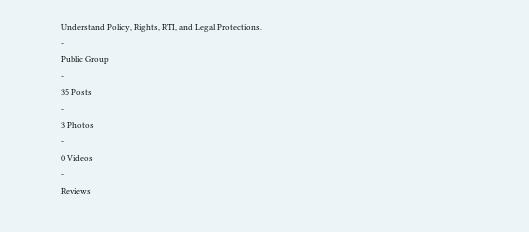Understand Policy, Rights, RTI, and Legal Protections.
-
Public Group
-
35 Posts
-
3 Photos
-
0 Videos
-
Reviews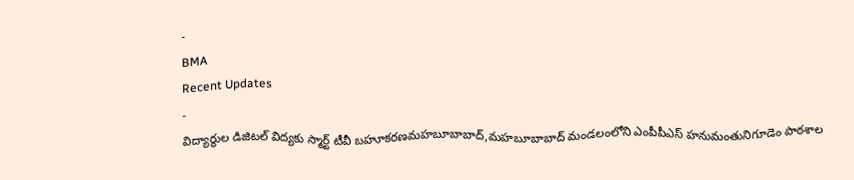-
BMA
Recent Updates
-
విద్యార్థుల డిజిటల్ విద్యకు స్మార్ట్ టీవీ బహూకరణమహబూబాబాద్,మహబూబాబాద్ మండలంలోని ఎంపీపీఎస్ హనుమంతునిగూడెం పాఠశాల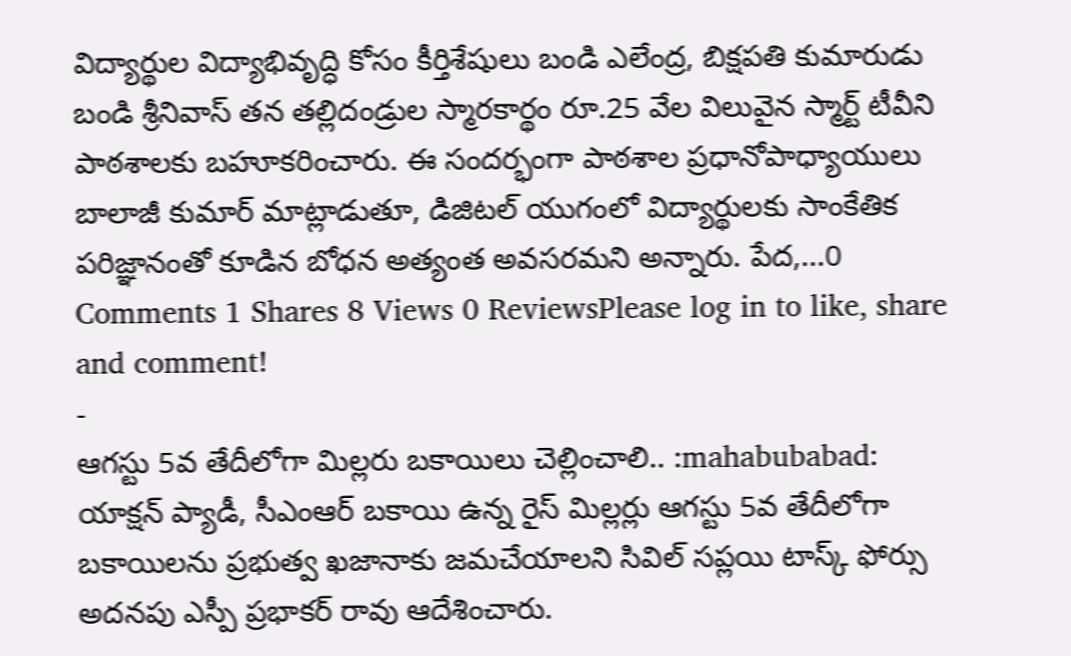విద్యార్థుల విద్యాభివృద్ధి కోసం కీర్తిశేషులు బండి ఎలేంద్ర, బిక్షపతి కుమారుడు బండి శ్రీనివాస్ తన తల్లిదండ్రుల స్మారకార్థం రూ.25 వేల విలువైన స్మార్ట్ టీవీని పాఠశాలకు బహూకరించారు. ఈ సందర్భంగా పాఠశాల ప్రధానోపాధ్యాయులు బాలాజీ కుమార్ మాట్లాడుతూ, డిజిటల్ యుగంలో విద్యార్థులకు సాంకేతిక పరిజ్ఞానంతో కూడిన బోధన అత్యంత అవసరమని అన్నారు. పేద,...0 Comments 1 Shares 8 Views 0 ReviewsPlease log in to like, share and comment!
-
ఆగస్టు 5వ తేదీలోగా మిల్లరు బకాయిలు చెల్లించాలి.. :mahabubabad: యాక్షన్ ప్యాడీ, సీఎంఆర్ బకాయి ఉన్న రైస్ మిల్లర్లు ఆగస్టు 5వ తేదీలోగా బకాయిలను ప్రభుత్వ ఖజానాకు జమచేయాలని సివిల్ సప్లయి టాస్క్ ఫోర్సు అదనపు ఎస్పీ ప్రభాకర్ రావు ఆదేశించారు.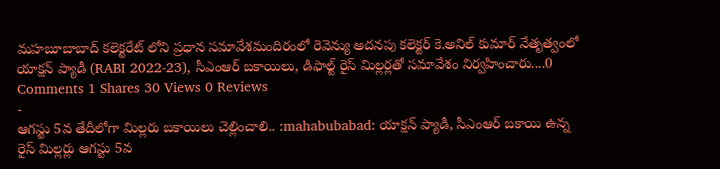మహబూబాబాద్ కలెక్టరేట్ లోని ప్రధాన సమావేశమందిరంలో రెవెన్యు అదనపు కలెక్టర్ కె.అనిల్ కుమార్ నేతృత్వంలో యాక్షన్ ప్యాడీ (RABI 2022-23), సీఎంఆర్ బకాయిలు, డిఫాల్ట్ రైస్ మిల్లర్లతో సమావేశం నిర్వహించారు....0 Comments 1 Shares 30 Views 0 Reviews
-
ఆగస్టు 5వ తేదీలోగా మిల్లరు బకాయిలు చెల్లించాలి.. :mahabubabad: యాక్షన్ ప్యాడీ, సీఎంఆర్ బకాయి ఉన్న రైస్ మిల్లర్లు ఆగస్టు 5వ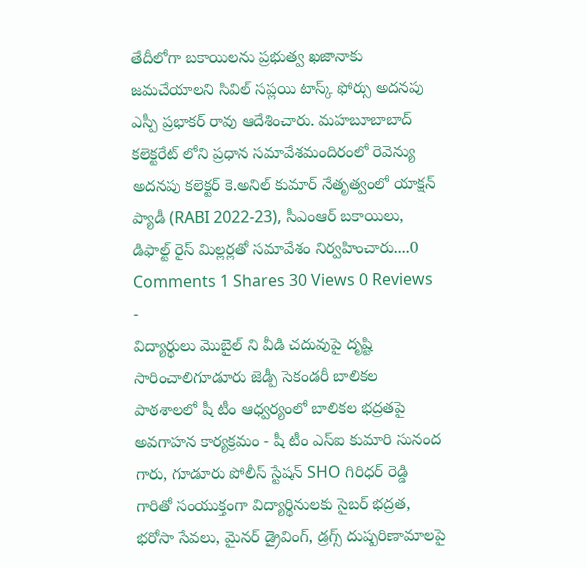తేదీలోగా బకాయిలను ప్రభుత్వ ఖజానాకు జమచేయాలని సివిల్ సప్లయి టాస్క్ ఫోర్సు అదనపు ఎస్పీ ప్రభాకర్ రావు ఆదేశించారు. మహబూబాబాద్ కలెక్టరేట్ లోని ప్రధాన సమావేశమందిరంలో రెవెన్యు అదనపు కలెక్టర్ కె.అనిల్ కుమార్ నేతృత్వంలో యాక్షన్ ప్యాడీ (RABI 2022-23), సీఎంఆర్ బకాయిలు, డిఫాల్ట్ రైస్ మిల్లర్లతో సమావేశం నిర్వహించారు....0 Comments 1 Shares 30 Views 0 Reviews
-
విద్యార్థులు మొబైల్ ని వీడి చదువుపై దృష్టి సారించాలిగూడూరు జెడ్పీ సెకండరీ బాలికల పాఠశాలలో షీ టీం ఆధ్వర్యంలో బాలికల భద్రతపై అవగాహన కార్యక్రమం - షీ టీం ఎస్ఐ కుమారి సునంద గారు, గూడూరు పోలీస్ స్టేషన్ SHO గిరిధర్ రెడ్డి గారితో సంయుక్తంగా విద్యార్థినులకు సైబర్ భద్రత, భరోసా సేవలు, మైనర్ డ్రైవింగ్, డ్రగ్స్ దుష్పరిణామాలపై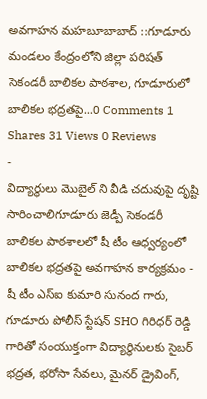అవగాహన మహబూబాబాద్ ::గూడూరు మండలం కేంద్రంలోని జిల్లా పరిషత్ సెకండరీ బాలికల పాఠశాల, గూడూరులో బాలికల భద్రతపై...0 Comments 1 Shares 31 Views 0 Reviews
-
విద్యార్థులు మొబైల్ ని వీడి చదువుపై దృష్టి సారించాలిగూడూరు జెడ్పీ సెకండరీ బాలికల పాఠశాలలో షీ టీం ఆధ్వర్యంలో బాలికల భద్రతపై అవగాహన కార్యక్రమం - షీ టీం ఎస్ఐ కుమారి సునంద గారు, గూడూరు పోలీస్ స్టేషన్ SHO గిరిధర్ రెడ్డి గారితో సంయుక్తంగా విద్యార్థినులకు సైబర్ భద్రత, భరోసా సేవలు, మైనర్ డ్రైవింగ్,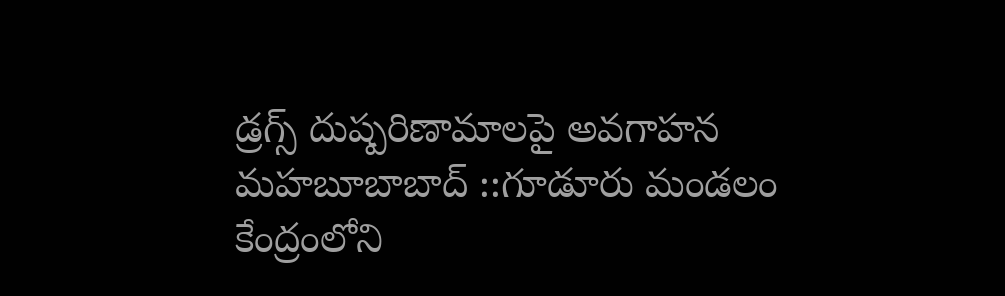డ్రగ్స్ దుష్పరిణామాలపై అవగాహన మహబూబాబాద్ ::గూడూరు మండలం కేంద్రంలోని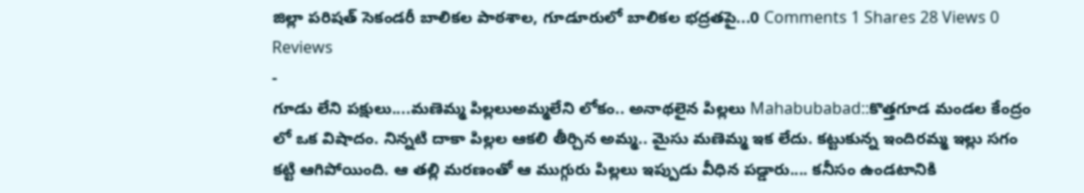జిల్లా పరిషత్ సెకండరీ బాలికల పాఠశాల, గూడూరులో బాలికల భద్రతపై...0 Comments 1 Shares 28 Views 0 Reviews
-
గూడు లేని పక్షులు....మణెమ్మ పిల్లలుఅమ్మలేని లోకం.. అనాథలైన పిల్లలు Mahabubabad::కొత్తగూడ మండల కేంద్రం లో ఒక విషాదం. నిన్నటి దాకా పిల్లల ఆకలి తీర్చిన అమ్మ.. మైసు మణెమ్మ ఇక లేదు. కట్టుకున్న ఇందిరమ్మ ఇల్లు సగం కట్టి ఆగిపోయింది. ఆ తల్లి మరణంతో ఆ ముగ్గురు పిల్లలు ఇప్పుడు వీధిన పడ్డారు.... కనీసం ఉండటానికి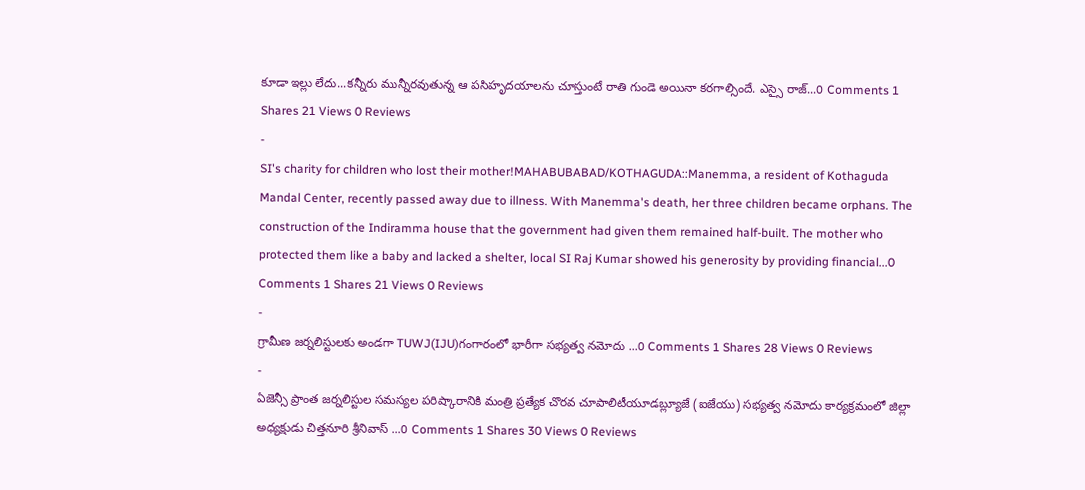కూడా ఇల్లు లేదు...కన్నీరు మున్నీరవుతున్న ఆ పసిహృదయాలను చూస్తుంటే రాతి గుండె అయినా కరగాల్సిందే. ఎస్సై రాజ్...0 Comments 1 Shares 21 Views 0 Reviews
-
SI's charity for children who lost their mother!MAHABUBABAD/KOTHAGUDA::Manemma, a resident of Kothaguda Mandal Center, recently passed away due to illness. With Manemma's death, her three children became orphans. The construction of the Indiramma house that the government had given them remained half-built. The mother who protected them like a baby and lacked a shelter, local SI Raj Kumar showed his generosity by providing financial...0 Comments 1 Shares 21 Views 0 Reviews
-
గ్రామీణ జర్నలిస్టులకు అండగా TUWJ(IJU)గంగారంలో భారీగా సభ్యత్వ నమోదు ...0 Comments 1 Shares 28 Views 0 Reviews
-
ఏజెన్సీ ప్రాంత జర్నలిస్టుల సమస్యల పరిష్కారానికి మంత్రి ప్రత్యేక చొరవ చూపాలిటీయూడబ్ల్యూజే (ఐజేయు) సభ్యత్వ నమోదు కార్యక్రమంలో జిల్లా అధ్యక్షుడు చిత్తనూరి శ్రీనివాస్ ...0 Comments 1 Shares 30 Views 0 Reviews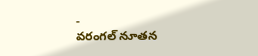-
వరంగల్ నూతన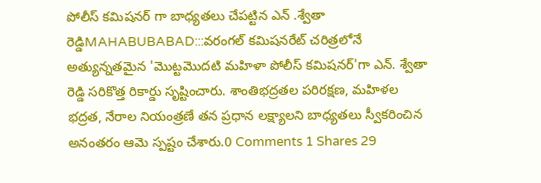పోలీస్ కమిషనర్ గా బాధ్యతలు చేపట్టిన ఎన్ .శ్వేతా రెడ్డిMAHABUBABAD:::వరంగల్ కమిషనరేట్ చరిత్రలోనే అత్యున్నతమైన 'మొట్టమొదటి మహిళా పోలీస్ కమిషనర్'గా ఎన్. శ్వేతా రెడ్డి సరికొత్త రికార్డు సృష్టించారు. శాంతిభద్రతల పరిరక్షణ, మహిళల భద్రత, నేరాల నియంత్రణే తన ప్రధాన లక్ష్యాలని బాధ్యతలు స్వీకరించిన అనంతరం ఆమె స్పష్టం చేశారు.0 Comments 1 Shares 29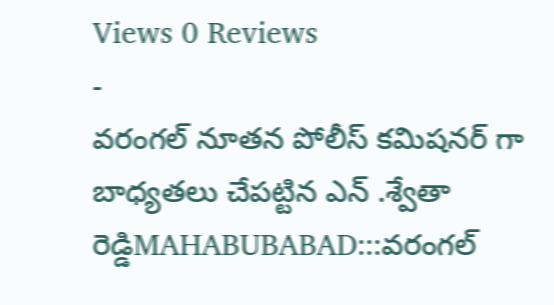Views 0 Reviews
-
వరంగల్ నూతన పోలీస్ కమిషనర్ గా బాధ్యతలు చేపట్టిన ఎన్ .శ్వేతా రెడ్డిMAHABUBABAD:::వరంగల్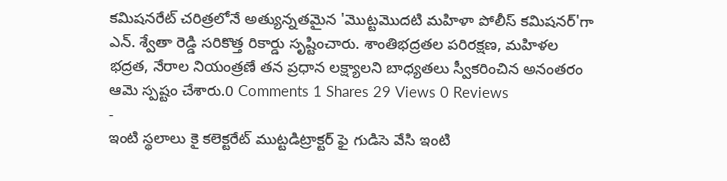కమిషనరేట్ చరిత్రలోనే అత్యున్నతమైన 'మొట్టమొదటి మహిళా పోలీస్ కమిషనర్'గా ఎన్. శ్వేతా రెడ్డి సరికొత్త రికార్డు సృష్టించారు. శాంతిభద్రతల పరిరక్షణ, మహిళల భద్రత, నేరాల నియంత్రణే తన ప్రధాన లక్ష్యాలని బాధ్యతలు స్వీకరించిన అనంతరం ఆమె స్పష్టం చేశారు.0 Comments 1 Shares 29 Views 0 Reviews
-
ఇంటి స్థలాలు కై కలెక్టరేట్ ముట్టడిట్రాక్టర్ ఫై గుడిసె వేసి ఇంటి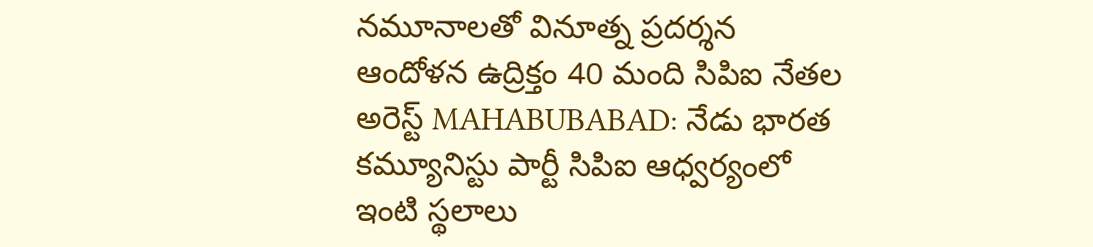నమూనాలతో వినూత్న ప్రదర్శన ఆందోళన ఉద్రిక్తం 40 మంది సిపిఐ నేతల అరెస్ట్ MAHABUBABAD: నేడు భారత కమ్యూనిస్టు పార్టీ సిపిఐ ఆధ్వర్యంలో ఇంటి స్థలాలు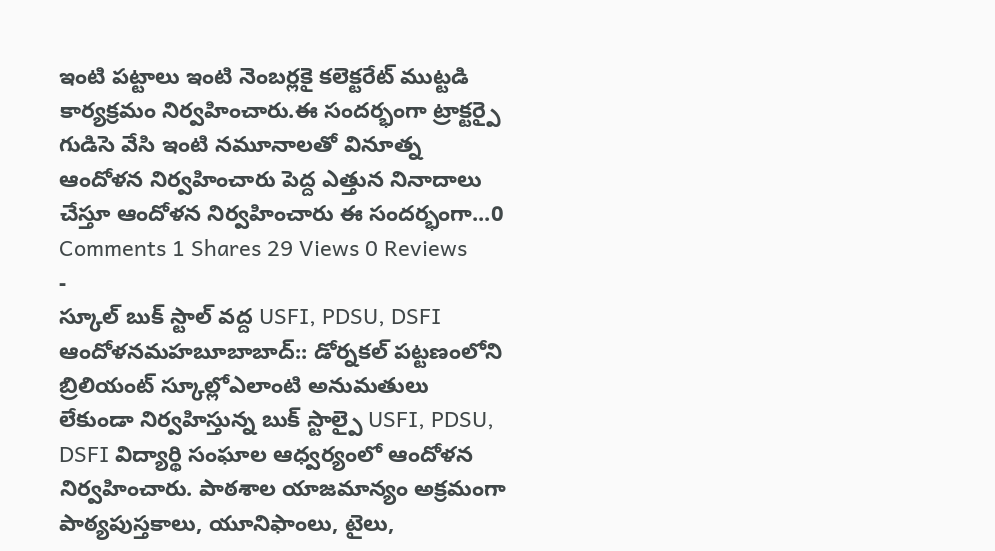ఇంటి పట్టాలు ఇంటి నెంబర్లకై కలెక్టరేట్ ముట్టడి కార్యక్రమం నిర్వహించారు.ఈ సందర్భంగా ట్రాక్టర్పై గుడిసె వేసి ఇంటి నమూనాలతో వినూత్న ఆందోళన నిర్వహించారు పెద్ద ఎత్తున నినాదాలు చేస్తూ ఆందోళన నిర్వహించారు ఈ సందర్భంగా...0 Comments 1 Shares 29 Views 0 Reviews
-
స్కూల్ బుక్ స్టాల్ వద్ద USFI, PDSU, DSFI ఆందోళనమహబూబాబాద్:: డోర్నకల్ పట్టణంలోని బ్రిలియంట్ స్కూల్లోఎలాంటి అనుమతులు లేకుండా నిర్వహిస్తున్న బుక్ స్టాల్పై USFI, PDSU, DSFI విద్యార్థి సంఘాల ఆధ్వర్యంలో ఆందోళన నిర్వహించారు. పాఠశాల యాజమాన్యం అక్రమంగా పాఠ్యపుస్తకాలు, యూనిఫాంలు, టైలు,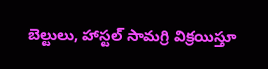బెల్టులు, హాస్టల్ సామగ్రి విక్రయిస్తూ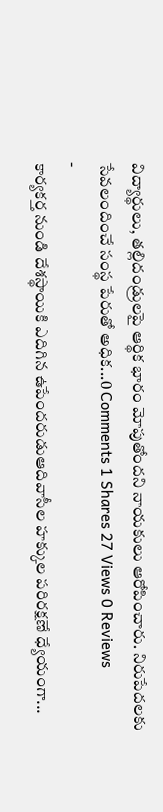విద్యార్థులు, తల్లిదండ్రులపై ఆర్థిక భారం మోపుతోందని నాయకులు ఆరోపించారు. నిరుపేదలకు సేవలందించే సంస్థ పేరుతో అధిక...0 Comments 1 Shares 27 Views 0 Reviews
-
కార్యకర్త నుండి దేశస్థాయికి ఎదిగిన ఉపేందరుడుఆదివాసీల హక్కుల పరిరక్షణే ధ్యేయంగా...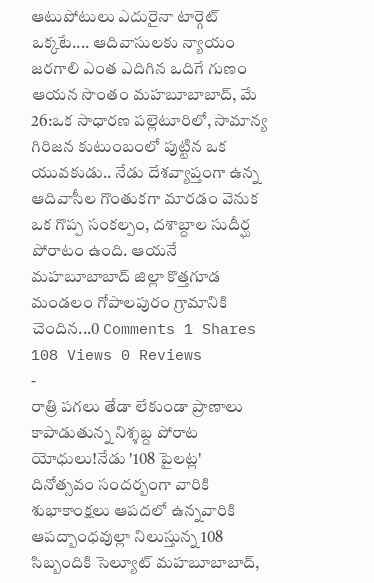ఆటుపోటులు ఎదురైనా టార్గెట్ ఒక్కటే.... ఆదివాసులకు న్యాయం జరగాలి ఎంత ఎదిగిన ఒదిగే గుణం ఆయన సొంతం మహబూబాబాద్, మే 26:ఒక సాధారణ పల్లెటూరిలో, సామాన్య గిరిజన కుటుంబంలో పుట్టిన ఒక యువకుడు.. నేడు దేశవ్యాప్తంగా ఉన్న ఆదివాసీల గొంతుకగా మారడం వెనుక ఒక గొప్ప సంకల్పం, దశాబ్దాల సుదీర్ఘ పోరాటం ఉంది. ఆయనే మహబూబాబాద్ జిల్లా కొత్తగూడ మండలం గోపాలపురం గ్రామానికి చెందిన...0 Comments 1 Shares 108 Views 0 Reviews
-
రాత్రి పగలు తేడా లేకుండా ప్రాణాలు కాపాడుతున్న నిశ్శబ్ద పోరాట యోధులు!నేడు '108 పైలట్ల' దినోత్సవం సందర్బంగా వారికి శుభాకాంక్షలు ఆపదలో ఉన్నవారికి ఆపద్బాంధవుల్లా నిలుస్తున్న 108 సిబ్బందికి సెల్యూట్ మహబూబాబాద్,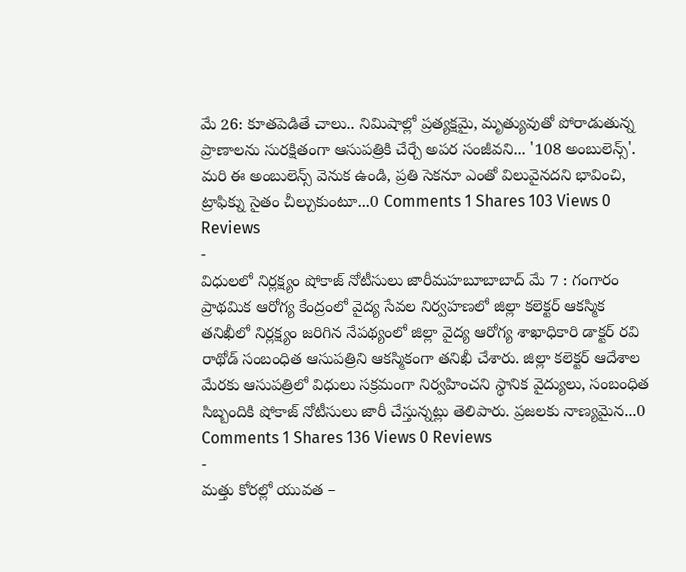మే 26: కూతపెడితే చాలు.. నిమిషాల్లో ప్రత్యక్షమై, మృత్యువుతో పోరాడుతున్న ప్రాణాలను సురక్షితంగా ఆసుపత్రికి చేర్చే అపర సంజీవని... '108 అంబులెన్స్'. మరి ఈ అంబులెన్స్ వెనుక ఉండి, ప్రతి సెకనూ ఎంతో విలువైనదని భావించి, ట్రాఫిక్ను సైతం చీల్చుకుంటూ...0 Comments 1 Shares 103 Views 0 Reviews
-
విధులలో నిర్లక్ష్యం షోకాజ్ నోటీసులు జారీమహబూబాబాద్ మే 7 : గంగారం ప్రాథమిక ఆరోగ్య కేంద్రంలో వైద్య సేవల నిర్వహణలో జిల్లా కలెక్టర్ ఆకస్మిక తనిఖీలో నిర్లక్ష్యం జరిగిన నేపథ్యంలో జిల్లా వైద్య ఆరోగ్య శాఖాధికారి డాక్టర్ రవి రాథోడ్ సంబంధిత ఆసుపత్రిని ఆకస్మికంగా తనిఖీ చేశారు. జిల్లా కలెక్టర్ ఆదేశాల మేరకు ఆసుపత్రిలో విధులు సక్రమంగా నిర్వహించని స్థానిక వైద్యులు, సంబంధిత సిబ్బందికి షోకాజ్ నోటీసులు జారీ చేస్తున్నట్లు తెలిపారు. ప్రజలకు నాణ్యమైన...0 Comments 1 Shares 136 Views 0 Reviews
-
మత్తు కోరల్లో యువత –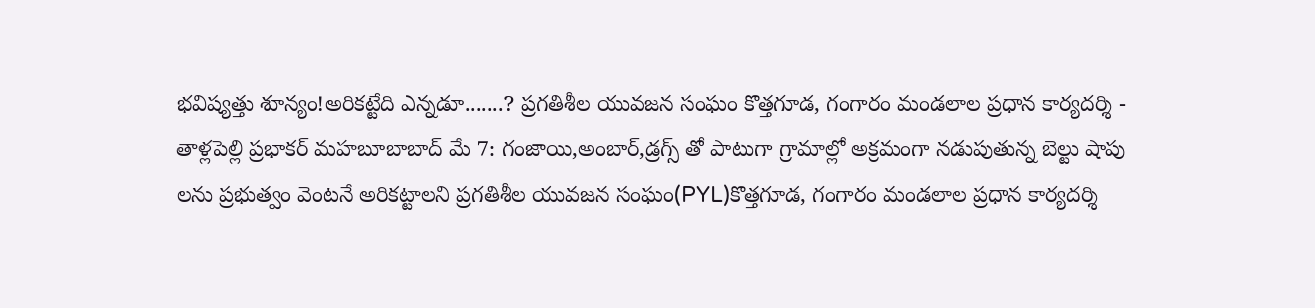భవిష్యత్తు శూన్యం!అరికట్టేది ఎన్నడూ.......? ప్రగతిశీల యువజన సంఘం కొత్తగూడ, గంగారం మండలాల ప్రధాన కార్యదర్శి - తాళ్లపెల్లి ప్రభాకర్ మహబూబాబాద్ మే 7: గంజాయి,అంబార్,డ్రగ్స్ తో పాటుగా గ్రామాల్లో అక్రమంగా నడుపుతున్న బెల్టు షాపు లను ప్రభుత్వం వెంటనే అరికట్టాలని ప్రగతిశీల యువజన సంఘం(PYL)కొత్తగూడ, గంగారం మండలాల ప్రధాన కార్యదర్శి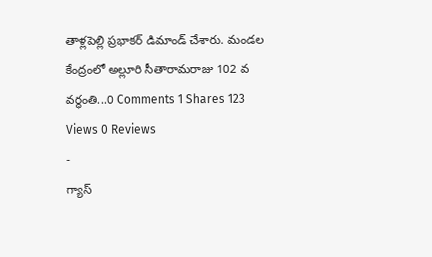తాళ్లపెల్లి ప్రభాకర్ డిమాండ్ చేశారు. మండల కేంద్రంలో అల్లూరి సీతారామరాజు 102 వ వర్ధంతి...0 Comments 1 Shares 123 Views 0 Reviews
-
గ్యాస్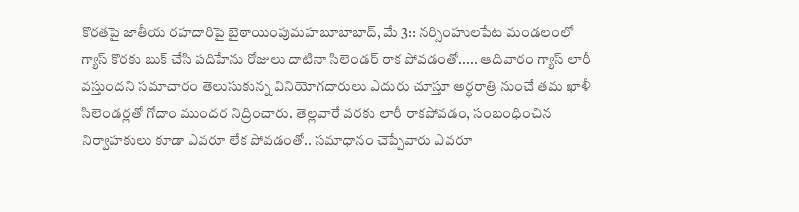కొరతపై జాతీయ రహదారిపై బైఠాయింపుమహబూబాబాద్, మే 3:: నర్సింహులపేట మండలంలో గ్యాస్ కొరకు బుక్ చేసి పదిహేను రోజులు దాటినా సిలెండర్ రాక పోవడంతో..... ఆదివారం గ్యాస్ లారీ వస్తుందని సమాచారం తెలుసుకున్న వినియోగదారులు ఎదురు చూస్తూ అర్ధరాత్రి నుంచే తమ ఖాళీ సిలెండర్లతో గోదాం ముందర నిద్రించారు. తెల్లవారే వరకు లారీ రాకపోవడం, సంబంధించిన నిర్వాహకులు కూడా ఎవరూ లేక పోవడంతో.. సమాధానం చెప్పేవారు ఎవరూ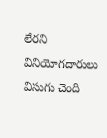లేరని వినియోగదారులు విసుగు చెంది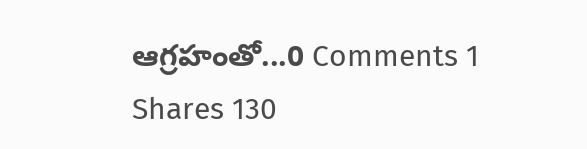ఆగ్రహంతో...0 Comments 1 Shares 130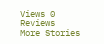Views 0 Reviews
More Stories